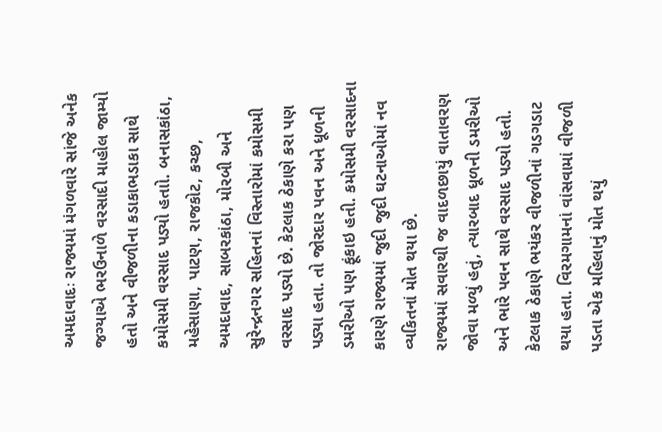અમદાવાદઃ રાજ્યમાં મંગળવારે સાંજે અનેક જગ્યાએ ભરઉનાળે વરસાદી માહોલ જામ્યો હતો અને વીજળીના કડાકાભડાકા સાથે કમોસમી વરસાદ પડ્યો હતાો. બનાસકાંઠા, મહેસાણા, પાટણ, રાજકોટ, કચ્છ, અમદાવાદ, સાબરકાંઠા, મોરબી અને સુરેન્દ્રનગર સહિતનાં વિસ્તારોમાં કમોસમી વરસાદ પડ્યો છે. કેટલાક ઠેકાણે કરા પણ પડ્યા હતા. તો જોરદાર પવન અને ધૂળની ડમરીઓ પણ ફૂંકાઇ હતી. કમોસમી વરસાદના કારણે રાજ્યમાં જુદી જુદી ઘટનાઓમાં નવ વ્યકિતનાં મોત થયા છે.
રાજ્યમાં સવારથી જ વાદળછાયું વાતાવરણ જોવા મળ્યું હતું, ત્યારબાદ ધૂળની ડમરીઓ અને ભારે પવન સાથે વરસાદ પડ્યો હતો. કેટલાક ઠેકાણે ભયંકર વીજળીનાં ગડગડાટ થયા હતા. વિરમગામનાં વાંસવામાં વીજળી પડતા એક મહિલાનું મોત થયું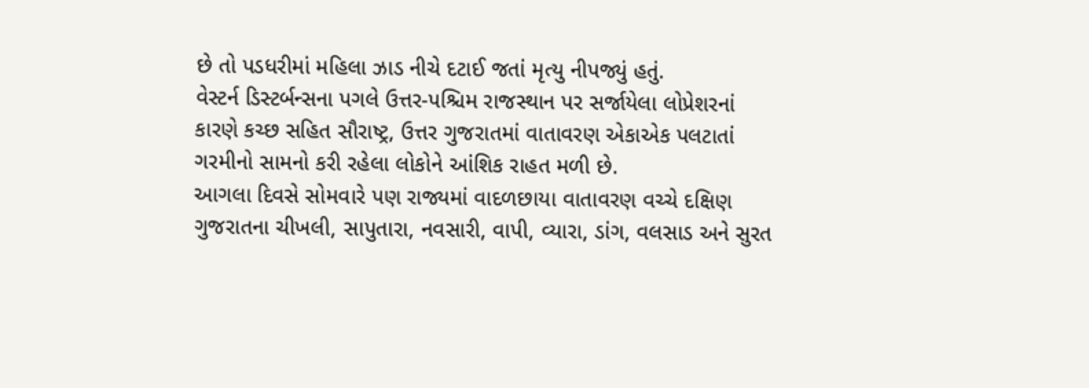છે તો પડધરીમાં મહિલા ઝાડ નીચે દટાઈ જતાં મૃત્યુ નીપજ્યું હતું.
વેસ્ટર્ન ડિસ્ટર્બન્સના પગલે ઉત્તર-પશ્ચિમ રાજસ્થાન પર સર્જાયેલા લોપ્રેશરનાં કારણે કચ્છ સહિત સૌરાષ્ટ્ર, ઉત્તર ગુજરાતમાં વાતાવરણ એકાએક પલટાતાં ગરમીનો સામનો કરી રહેલા લોકોને આંશિક રાહત મળી છે.
આગલા દિવસે સોમવારે પણ રાજ્યમાં વાદળછાયા વાતાવરણ વચ્ચે દક્ષિણ ગુજરાતના ચીખલી, સાપુતારા, નવસારી, વાપી, વ્યારા, ડાંગ, વલસાડ અને સુરત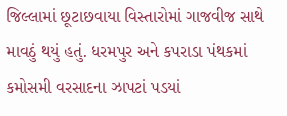જિલ્લામાં છૂટાછવાયા વિસ્તારોમાં ગાજવીજ સાથે માવઠું થયું હતું. ધરમપુર અને કપરાડા પંથકમાં કમોસમી વરસાદના ઝાપટાં પડયાં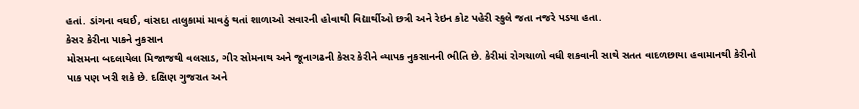હતાં. ડાંગના વઘઈ, વાંસદા તાલુકામાં માવઠું થતાં શાળાઓ સવારની હોવાથી વિદ્યાર્થીઓ છત્રી અને રેઇન કોટ પહેરી સ્કુલે જતા નજરે પડયા હતા.
કેસર કેરીના પાકને નુકસાન
મોસમના બદલાયેલા મિજાજથી વલસાડ, ગીર સોમનાથ અને જૂનાગઢની કેસર કેરીને વ્યાપક નુકસાનની ભીતિ છે. કેરીમાં રોગચાળો વધી શકવાની સાથે સતત વાદળછાયા હવામાનથી કેરીનો પાક પણ ખરી શકે છે. દક્ષિણ ગુજરાત અને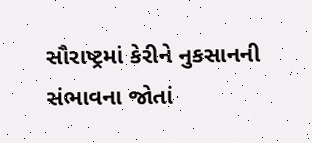સૌરાષ્ટ્રમાં કેરીને નુકસાનની સંભાવના જોતાં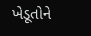ખેડૂતોને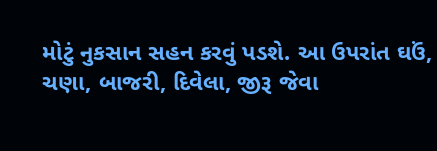મોટું નુકસાન સહન કરવું પડશે. આ ઉપરાંત ઘઉં, ચણા, બાજરી, દિવેલા, જીરૂ જેવા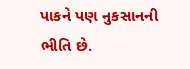પાકને પણ નુકસાનની ભીતિ છે.